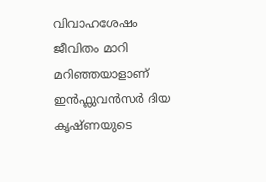വിവാഹശേഷം ജീവിതം മാറി മറിഞ്ഞയാളാണ് ഇൻഫ്ലുവൻസർ ദിയ കൃഷ്ണയുടെ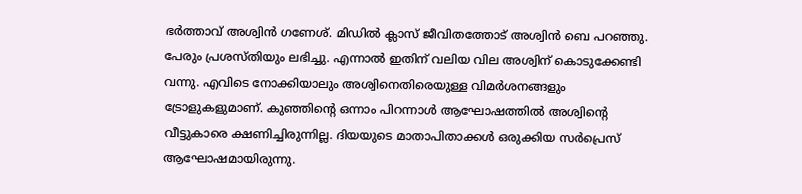ഭർത്താവ് അശ്വിൻ ഗണേശ്. മിഡിൽ ക്ലാസ് ജീവിതത്തോട് അശ്വിൻ ബെ പറഞ്ഞു. പേരും പ്രശസ്തിയും ലഭിച്ചു. എന്നാൽ ഇതിന് വലിയ വില അശ്വിന് കൊടുക്കേണ്ടി വന്നു. എവിടെ നോക്കിയാലും അശ്വിനെതിരെയുള്ള വിമർശനങ്ങളും ട്രോളുകളുമാണ്. കുഞ്ഞിന്റെ ഒന്നാം പിറന്നാൾ ആഘോഷത്തിൽ അശ്വിന്റെ വീട്ടുകാരെ ക്ഷണിച്ചിരുന്നില്ല. ദിയയുടെ മാതാപിതാക്കൾ ഒരുക്കിയ സർപ്രെസ് ആഘോഷമായിരുന്നു.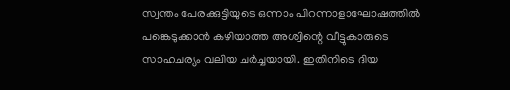സ്വന്തം പേരക്കുട്ടിയുടെ ഒന്നാം പിറന്നാളാഘോഷത്തിൽ പങ്കെടുക്കാൻ കഴിയാത്ത അശ്വിന്റെ വീട്ടുകാരുടെ സാഹചര്യം വലിയ ചർച്ചയായി. ഇതിനിടെ ദിയ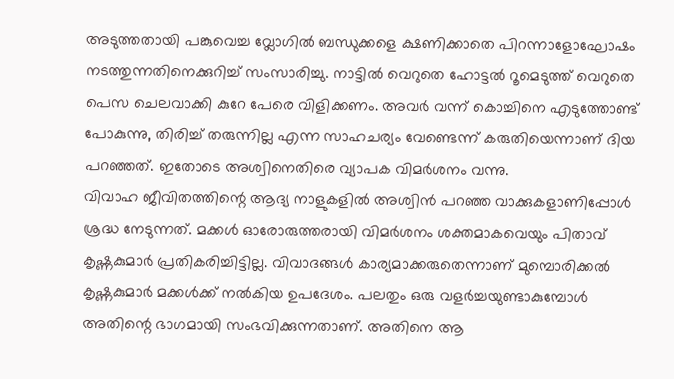അടുത്തതായി പങ്കുവെച്ച വ്ലോഗിൽ ബന്ധുക്കളെ ക്ഷണിക്കാതെ പിറന്നാളോഘോഷം നടത്തുന്നതിനെക്കുറിച്ച് സംസാരിച്ചു. നാട്ടിൽ വെറുതെ ഹോട്ടൽ റൂമെടുത്ത് വെറുതെ പെസ ചെലവാക്കി കുറേ പേരെ വിളിക്കണം. അവർ വന്ന് കൊച്ചിനെ എടുത്തോണ്ട് പോകുന്നു, തിരിച്ച് തരുന്നില്ല എന്ന സാഹചര്യം വേണ്ടെന്ന് കരുതിയെന്നാണ് ദിയ പറഞ്ഞത്. ഇതോടെ അശ്വിനെതിരെ വ്യാപക വിമർശനം വന്നു.
വിവാഹ ജീവിതത്തിന്റെ ആദ്യ നാളുകളിൽ അശ്വിൻ പറഞ്ഞ വാക്കുകളാണിപ്പോൾ ശ്രദ്ധ നേടുന്നത്. മക്കൾ ഓരോരുത്തരായി വിമർശനം ശക്തമാകവെയും പിതാവ് കൃഷ്ണകുമാർ പ്രതികരിച്ചിട്ടില്ല. വിവാദങ്ങൾ കാര്യമാക്കരുതെന്നാണ് മുമ്പൊരിക്കൽ കൃഷ്ണകുമാർ മക്കൾക്ക് നൽകിയ ഉപദേശം. പലതും ഒരു വളർച്ചയുണ്ടാകുമ്പോൾ അതിന്റെ ഭാഗമായി സംഭവിക്കുന്നതാണ്. അതിനെ ആ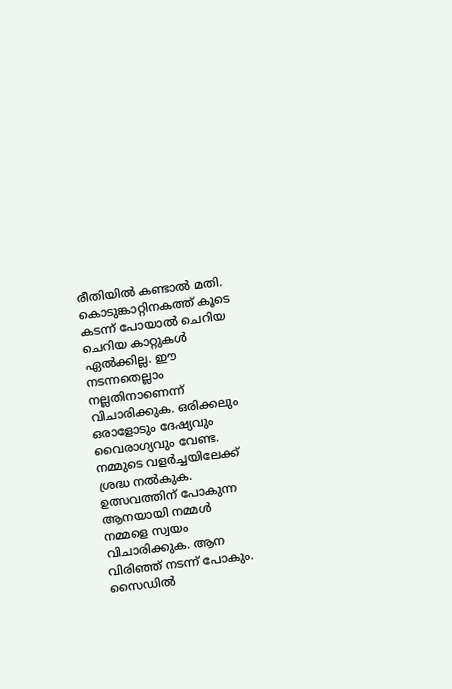രീതിയിൽ കണ്ടാൽ മതി. കൊടുങ്കാറ്റിനകത്ത് കൂടെ കടന്ന് പോയാൽ ചെറിയ ചെറിയ കാറ്റുകൾ ഏൽക്കില്ല. ഈ നടന്നതെല്ലാം നല്ലതിനാണെന്ന് വിചാരിക്കുക. ഒരിക്കലും ഒരാളോടും ദേഷ്യവും വൈരാഗ്യവും വേണ്ട. നമ്മുടെ വളർച്ചയിലേക്ക് ശ്രദ്ധ നൽകുക. ഉത്സവത്തിന് പോകുന്ന ആനയായി നമ്മൾ നമ്മളെ സ്വയം വിചാരിക്കുക. ആന വിരിഞ്ഞ് നടന്ന് പോകും. സൈഡിൽ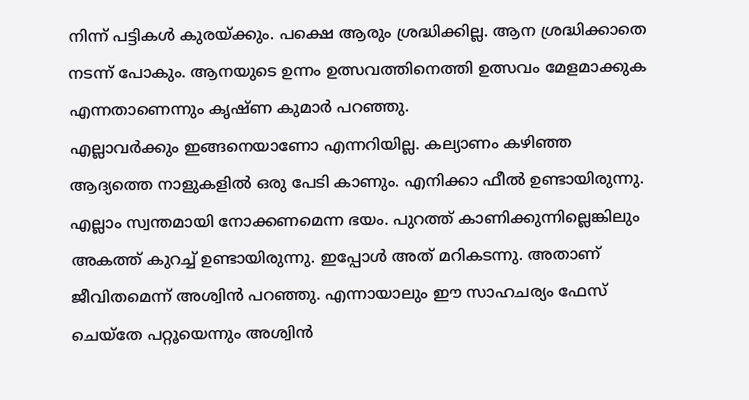നിന്ന് പട്ടികൾ കുരയ്ക്കും. പക്ഷെ ആരും ശ്രദ്ധിക്കില്ല. ആന ശ്രദ്ധിക്കാതെ നടന്ന് പോകും. ആനയുടെ ഉന്നം ഉത്സവത്തിനെത്തി ഉത്സവം മേളമാക്കുക എന്നതാണെന്നും കൃഷ്ണ കുമാർ പറഞ്ഞു.
എല്ലാവർക്കും ഇങ്ങനെയാണോ എന്നറിയില്ല. കല്യാണം കഴിഞ്ഞ ആദ്യത്തെ നാളുകളിൽ ഒരു പേടി കാണും. എനിക്കാ ഫീൽ ഉണ്ടായിരുന്നു. എല്ലാം സ്വന്തമായി നോക്കണമെന്ന ഭയം. പുറത്ത് കാണിക്കുന്നില്ലെങ്കിലും അകത്ത് കുറച്ച് ഉണ്ടായിരുന്നു. ഇപ്പോൾ അത് മറികടന്നു. അതാണ് ജീവിതമെന്ന് അശ്വിൻ പറഞ്ഞു. എന്നായാലും ഈ സാഹചര്യം ഫേസ് ചെയ്തേ പറ്റൂയെന്നും അശ്വിൻ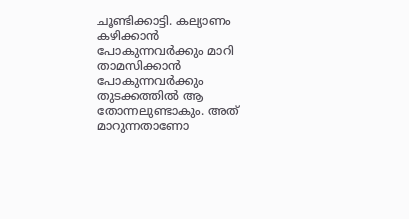ചൂണ്ടിക്കാട്ടി. കല്യാണം കഴിക്കാൻ പോകുന്നവർക്കും മാറി താമസിക്കാൻ പോകുന്നവർക്കും തുടക്കത്തിൽ ആ തോന്നലുണ്ടാകും. അത് മാറുന്നതാണോ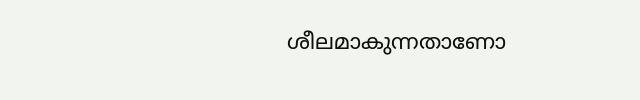ശീലമാകുന്നതാണോ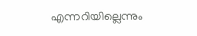എന്നറിയില്ലെന്നും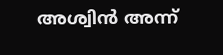അശ്വിൻ അന്ന്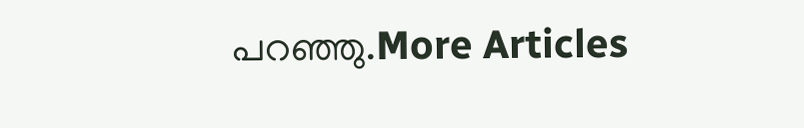പറഞ്ഞു.More Articles